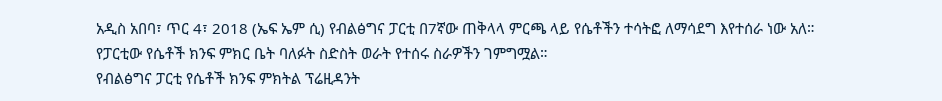አዲስ አበባ፣ ጥር 4፣ 2018 (ኤፍ ኤም ሲ) የብልፅግና ፓርቲ በ7ኛው ጠቅላላ ምርጫ ላይ የሴቶችን ተሳትፎ ለማሳደግ እየተሰራ ነው አለ።
የፓርቲው የሴቶች ክንፍ ምክር ቤት ባለፉት ስድስት ወራት የተሰሩ ስራዎችን ገምግሟል።
የብልፅግና ፓርቲ የሴቶች ክንፍ ምክትል ፕሬዚዳንት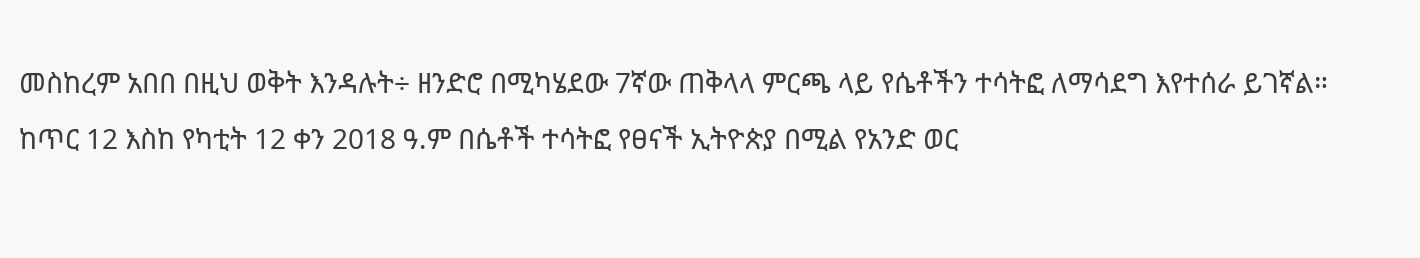መስከረም አበበ በዚህ ወቅት እንዳሉት÷ ዘንድሮ በሚካሄደው 7ኛው ጠቅላላ ምርጫ ላይ የሴቶችን ተሳትፎ ለማሳደግ እየተሰራ ይገኛል።
ከጥር 12 እስከ የካቲት 12 ቀን 2018 ዓ.ም በሴቶች ተሳትፎ የፀናች ኢትዮጵያ በሚል የአንድ ወር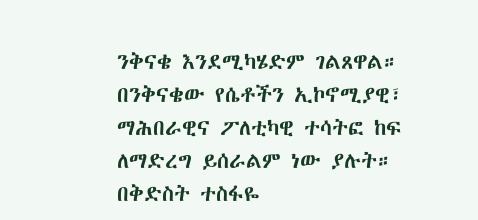ንቅናቄ እንደሚካሄድም ገልጸዋል።
በንቅናቄው የሴቶችን ኢኮኖሚያዊ፣ ማሕበራዊና ፖለቲካዊ ተሳትፎ ከፍ ለማድረግ ይሰራልም ነው ያሉት።
በቅድስት ተስፋዬ